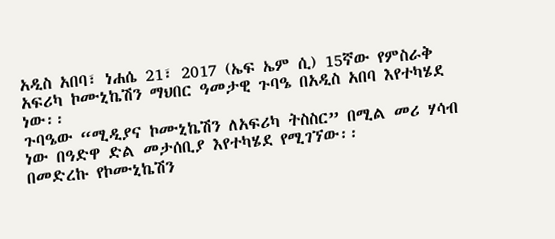አዲስ አበባ፣ ነሐሴ 21፣ 2017 (ኤፍ ኤም ሲ) 15ኛው የምስራቅ አፍሪካ ኮሙኒኬሽን ማህበር ዓመታዊ ጉባዔ በአዲስ አበባ እየተካሄደ ነው፡፡
ጉባዔው “ሚዲያና ኮሙኒኬሽን ለአፍሪካ ትስስር” በሚል መሪ ሃሳብ ነው በዓድዋ ድል መታሰቢያ እየተካሄደ የሚገኘው፡፡
በመድረኩ የኮሙኒኬሽን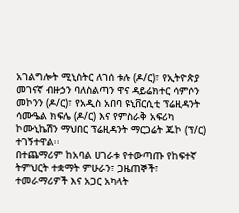አገልግሎት ሚኒስትር ለገሰ ቱሉ (ዶ/ር)፣ የኢትዮጵያ መገናኛ ብዙኃን ባለስልጣን ዋና ዳይሬክተር ሳምሶን መኮንን (ዶ/ር)፣ የአዲስ አበባ ዩኒቨርሲቲ ፕሬዚዳንት ሳሙዔል ክፍሌ (ዶ/ር) እና የምስራቅ አፍሪካ ኮሙኒኬሽን ማህበር ፕሬዚዳንት ማርጋሬት ጁኮ (ፕ/ር) ተገኝተዋል፡፡
በተጨማሪም ከአባል ሀገራቱ የተውጣጡ የከፍተኛ ትምህርት ተቋማት ምሁራን፣ ጋዜጠኞች፣ ተመራማሪዎች እና አጋር አካላት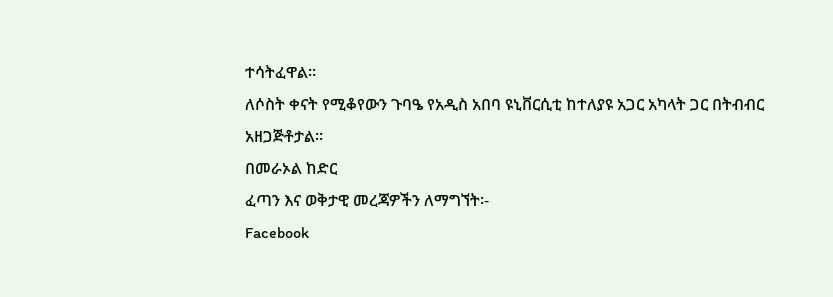ተሳትፈዋል፡፡
ለሶስት ቀናት የሚቆየውን ጉባዔ የአዲስ አበባ ዩኒቨርሲቲ ከተለያዩ አጋር አካላት ጋር በትብብር አዘጋጅቶታል፡፡
በመራኦል ከድር
ፈጣን እና ወቅታዊ መረጃዎችን ለማግኘት፡-
Facebook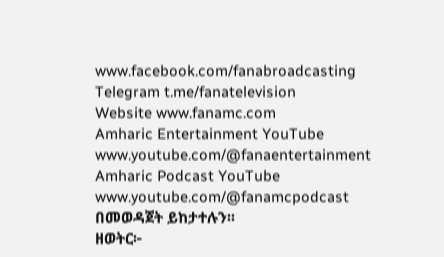www.facebook.com/fanabroadcasting
Telegram t.me/fanatelevision
Website www.fanamc.com
Amharic Entertainment YouTube www.youtube.com/@fanaentertainment
Amharic Podcast YouTube www.youtube.com/@fanamcpodcast በመወዳጀት ይከታተሉን፡፡
ዘወትር፦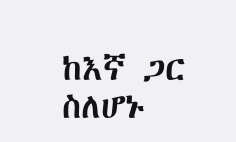ከእኛ ጋር ስለሆኑ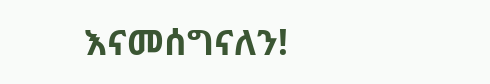እናመሰግናለን!